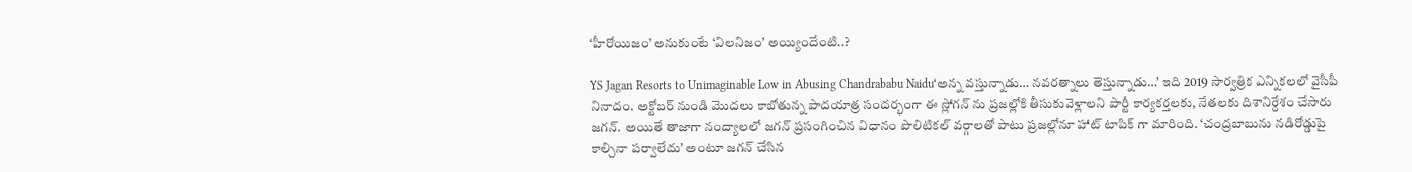‘హీరోయిజం’ అనుకుంటే ‘విలనిజం’ అయ్యిందేంటి..?

YS Jagan Resorts to Unimaginable Low in Abusing Chandrababu Naidu‘అన్న వస్తున్నాడు… నవరత్నాలు తెస్తున్నాడు…’ ఇది 2019 సార్వత్రిక ఎన్నికలలో వైసీపీ నినాదం. అక్టోబర్ నుండి మొదలు కాబోతున్న పాదయాత్ర సందర్భంగా ఈ స్లోగన్ ను ప్రజల్లోకి తీసుకువెళ్లాలని పార్టీ కార్యకర్తలకు, నేతలకు దిశానిర్దేశం చేసారు జగన్. అయితే తాజాగా నంద్యాలలో జగన్ ప్రసంగించిన విధానం పొలిటికల్ వర్గాలతో పాటు ప్రజల్లోనూ హాట్ టాపిక్ గా మారింది. ‘చంద్రబాబును నడిరోడ్డుపై కాల్చినా పర్వాలేదు’ అంటూ జగన్ చేసిన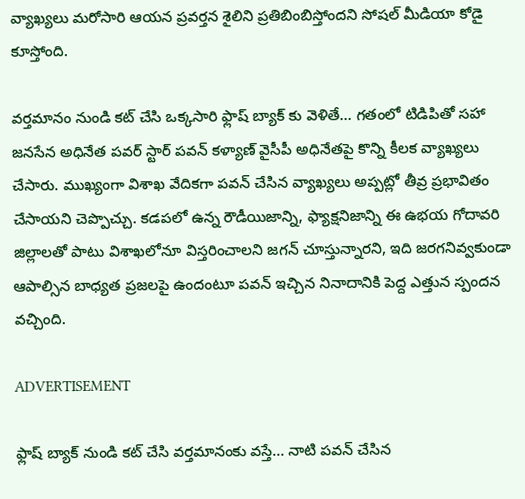వ్యాఖ్యలు మరోసారి ఆయన ప్రవర్తన శైలిని ప్రతిబింబిస్తోందని సోషల్ మీడియా కోడై కూస్తోంది.

వర్తమానం నుండి కట్ చేసి ఒక్కసారి ఫ్లాష్ బ్యాక్ కు వెళితే… గతంలో టిడిపితో సహా జనసేన అధినేత పవర్ స్టార్ పవన్ కళ్యాణ్ వైసీపీ అధినేతపై కొన్ని కీలక వ్యాఖ్యలు చేసారు. ముఖ్యంగా విశాఖ వేదికగా పవన్ చేసిన వ్యాఖ్యలు అప్పట్లో తీవ్ర ప్రభావితం చేసాయని చెప్పొచ్చు. కడపలో ఉన్న రౌడీయిజాన్ని, ఫ్యాక్షనిజాన్ని ఈ ఉభయ గోదావరి జిల్లాలతో పాటు విశాఖలోనూ విస్తరించాలని జగన్ చూస్తున్నారని, ఇది జరగనివ్వకుండా ఆపాల్సిన బాధ్యత ప్రజలపై ఉందంటూ పవన్ ఇచ్చిన నినాదానికి పెద్ద ఎత్తున స్పందన వచ్చింది.

ADVERTISEMENT

ఫ్లాష్ బ్యాక్ నుండి కట్ చేసి వర్తమానంకు వస్తే… నాటి పవన్ చేసిన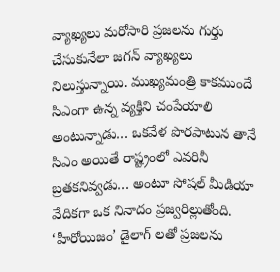వ్యాఖ్యలు మరోసారి ప్రజలను గుర్తు చేసుకునేలా జగన్ వ్యాఖ్యలు నిలుస్తున్నాయి. ముఖ్యమంత్రి కాకముందే సిఎంగా ఉన్న వ్యక్తిని చంపేయాలి అంటున్నాడు… ఒకవేళ పొరపాటున తానే సిఎం అయితే రాష్ట్రంలో ఎవరినీ బ్రతకనివ్వడు… అంటూ సోషల్ మీడియా వేదికగా ఒక నినాదం ప్రజ్వరిల్లుతోంది. ‘హీరోయిజం’ డైలాగ్ లతో ప్రజలను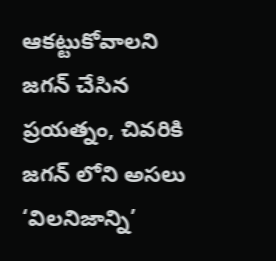ఆకట్టుకోవాలని జగన్ చేసిన ప్రయత్నం, చివరికి జగన్ లోని అసలు ‘విలనిజాన్ని’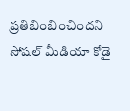ప్రతిబింబించిందని సోషల్ మీడియా కోడై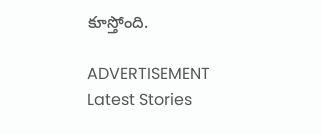కూస్తోంది.

ADVERTISEMENT
Latest Stories